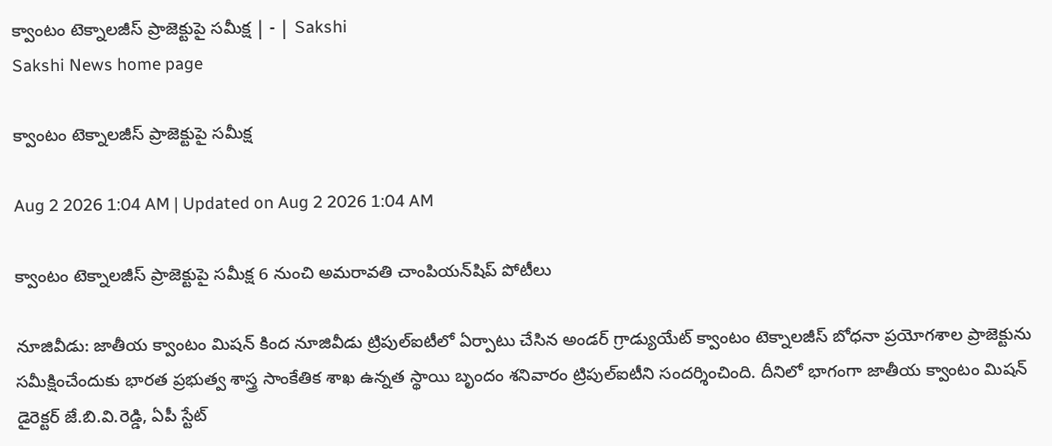క్వాంటం టెక్నాలజీస్‌ ప్రాజెక్టుపై సమీక్ష | - | Sakshi
Sakshi News home page

క్వాంటం టెక్నాలజీస్‌ ప్రాజెక్టుపై సమీక్ష

Aug 2 2026 1:04 AM | Updated on Aug 2 2026 1:04 AM

క్వాంటం టెక్నాలజీస్‌ ప్రాజెక్టుపై సమీక్ష 6 నుంచి అమరావతి చాంపియన్‌షిప్‌ పోటీలు

నూజివీడు: జాతీయ క్వాంటం మిషన్‌ కింద నూజివీడు ట్రిపుల్‌ఐటీలో ఏర్పాటు చేసిన అండర్‌ గ్రాడ్యుయేట్‌ క్వాంటం టెక్నాలజీస్‌ బోధనా ప్రయోగశాల ప్రాజెక్టును సమీక్షించేందుకు భారత ప్రభుత్వ శాస్త్ర సాంకేతిక శాఖ ఉన్నత స్థాయి బృందం శనివారం ట్రిపుల్‌ఐటీని సందర్శించింది. దీనిలో భాగంగా జాతీయ క్వాంటం మిషన్‌ డైరెక్టర్‌ జే.బి.వి.రెడ్డి, ఏపీ స్టేట్‌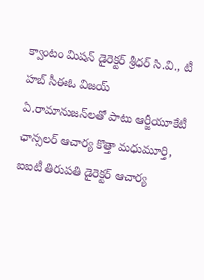క్వాంటం మిషన్‌ డైరెక్టర్‌ శ్రీధర్‌ సి.వి., టీ హబ్‌ సీఈఓ విజయ్‌ ఏ.రామానుజన్‌లతో పాటు ఆర్జీయూకేటీ ఛాన్సలర్‌ ఆచార్య కొత్తా మధుమూర్తి, ఐఐటీ తిరుపతి డైరెక్టర్‌ ఆచార్య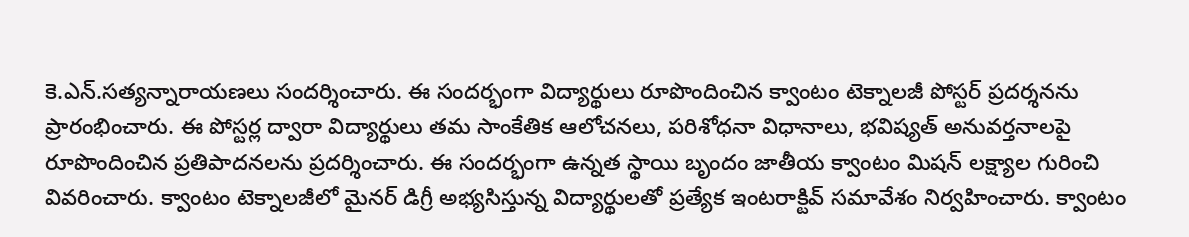కె.ఎన్‌.సత్యన్నారాయణలు సందర్శించారు. ఈ సందర్భంగా విద్యార్థులు రూపొందించిన క్వాంటం టెక్నాలజీ పోస్టర్‌ ప్రదర్శనను ప్రారంభించారు. ఈ పోస్టర్ల ద్వారా విద్యార్థులు తమ సాంకేతిక ఆలోచనలు, పరిశోధనా విధానాలు, భవిష్యత్‌ అనువర్తనాలపై రూపొందించిన ప్రతిపాదనలను ప్రదర్శించారు. ఈ సందర్భంగా ఉన్నత స్థాయి బృందం జాతీయ క్వాంటం మిషన్‌ లక్ష్యాల గురించి వివరించారు. క్వాంటం టెక్నాలజీలో మైనర్‌ డిగ్రీ అభ్యసిస్తున్న విద్యార్థులతో ప్రత్యేక ఇంటరాక్టివ్‌ సమావేశం నిర్వహించారు. క్వాంటం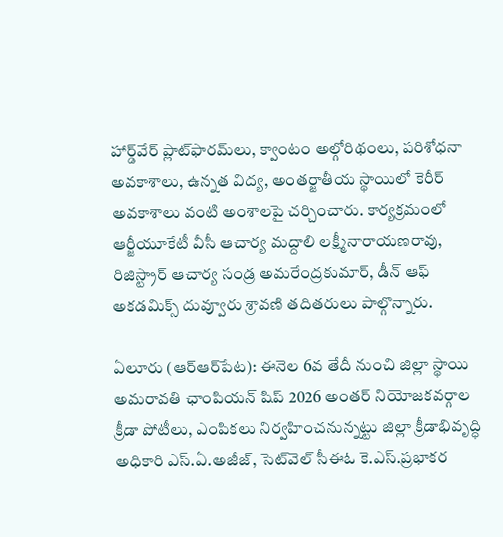హార్డ్‌వేర్‌ ప్లాట్‌ఫారమ్‌లు, క్వాంటం అల్గోరిథంలు, పరిశోధనా అవకాశాలు, ఉన్నత విద్య, అంతర్జాతీయ స్థాయిలో కెరీర్‌ అవకాశాలు వంటి అంశాలపై చర్చించారు. కార్యక్రమంలో ఆర్జీయూకేటీ వీసీ ఆచార్య మద్దాలి లక్ష్మీనారాయణరావు, రిజిస్ట్రార్‌ ఆచార్య సండ్ర అమరేంద్రకుమార్‌, డీన్‌ ఆఫ్‌ అకడమిక్స్‌ దువ్వూరు శ్రావణి తదితరులు పాల్గొన్నారు.

ఏలూరు (ఆర్‌ఆర్‌పేట): ఈనెల 6వ తేదీ నుంచి జిల్లా స్థాయి అమరావతి ఛాంపియన్‌ షిప్‌ 2026 అంతర్‌ నియోజకవర్గాల క్రీడా పోటీలు, ఎంపికలు నిర్వహించనున్నట్టు జిల్లా క్రీడాభివృద్ధి అధికారి ఎస్‌.ఏ.అజీజ్‌, సెట్‌వెల్‌ సీఈఓ కె.ఎస్‌.ప్రభాకర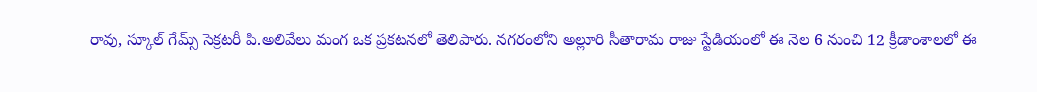రావు, స్కూల్‌ గేమ్స్‌ సెక్రటరీ పి.అలివేలు మంగ ఒక ప్రకటనలో తెలిపారు. నగరంలోని అల్లూరి సీతారామ రాజు స్టేడియంలో ఈ నెల 6 నుంచి 12 క్రీడాంశాలలో ఈ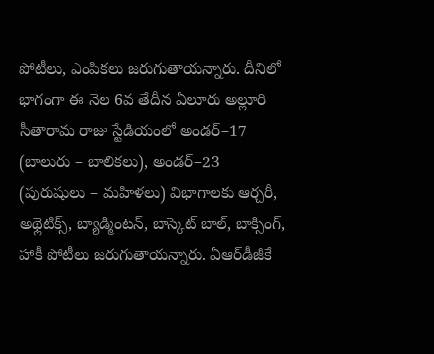పోటీలు, ఎంపికలు జరుగుతాయన్నారు. దీనిలో భాగంగా ఈ నెల 6వ తేదీన ఏలూరు అల్లూరి సీతారామ రాజు స్టేడియంలో అండర్‌–17 (బాలురు – బాలికలు), అండర్‌–23 (పురుషులు – మహిళలు) విభాగాలకు ఆర్చరీ, అథ్లెటిక్స్‌, బ్యాడ్మింటన్‌, బాస్కెట్‌ బాల్‌, బాక్సింగ్‌, హాకీ పోటీలు జరుగుతాయన్నారు. ఏఆర్‌డీజీకే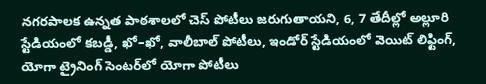నగరపాలక ఉన్నత పాఠశాలలో చెస్‌ పోటీలు జరుగుతాయని, 6, 7 తేదీల్లో అల్లూరి స్టేడియంలో కబడ్డీ, ఖో–ఖో, వాలీబాల్‌ పోటీలు, ఇండోర్‌ స్టేడియంలో వెయిట్‌ లిఫ్టింగ్‌, యోగా ట్రైనింగ్‌ సెంటర్‌లో యోగా పోటీలు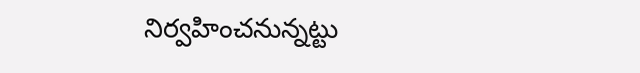నిర్వహించనున్నట్టు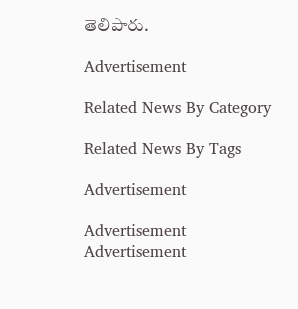తెలిపారు.

Advertisement

Related News By Category

Related News By Tags

Advertisement

Advertisement
Advertisement